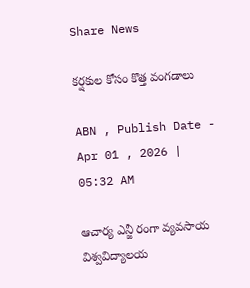Share News

కర్షకుల కోసం కొత్త వంగడాలు

ABN , Publish Date - Apr 01 , 2026 | 05:32 AM

ఆచార్య ఎన్జీ రంగా వ్యవసాయ విశ్వవిద్యాలయ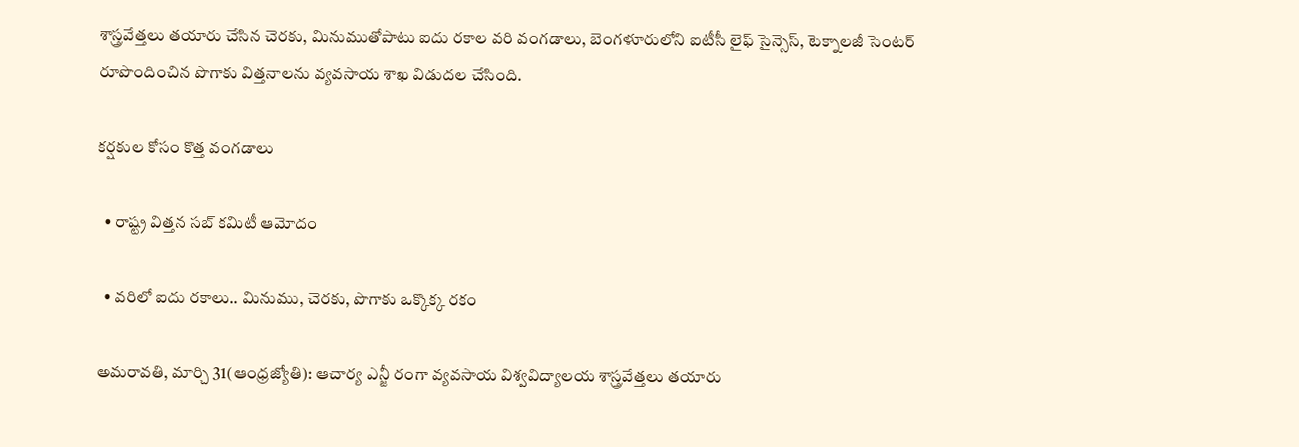శాస్త్రవేత్తలు తయారు చేసిన చెరకు, మినుముతోపాటు ఐదు రకాల వరి వంగడాలు, బెంగళూరులోని ఐటీసీ లైఫ్‌ సైన్సెస్‌, టెక్నాలజీ సెంటర్‌ రూపొందించిన పొగాకు విత్తనాలను వ్యవసాయ శాఖ విడుదల చేసింది.

కర్షకుల కోసం కొత్త వంగడాలు

  • రాష్ట్ర విత్తన సబ్‌ కమిటీ ఆమోదం

  • వరిలో ఐదు రకాలు.. మినుము, చెరకు, పొగాకు ఒక్కొక్క రకం

అమరావతి, మార్చి 31(ఆంధ్రజ్యోతి): ఆచార్య ఎన్జీ రంగా వ్యవసాయ విశ్వవిద్యాలయ శాస్త్రవేత్తలు తయారు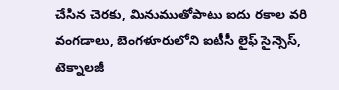చేసిన చెరకు, మినుముతోపాటు ఐదు రకాల వరి వంగడాలు, బెంగళూరులోని ఐటీసీ లైఫ్‌ సైన్సెస్‌, టెక్నాలజీ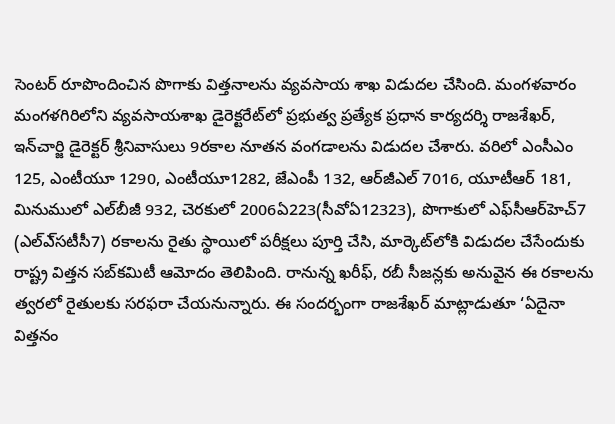సెంటర్‌ రూపొందించిన పొగాకు విత్తనాలను వ్యవసాయ శాఖ విడుదల చేసింది. మంగళవారం మంగళగిరిలోని వ్యవసాయశాఖ డైరెక్టరేట్‌లో ప్రభుత్వ ప్రత్యేక ప్రధాన కార్యదర్శి రాజశేఖర్‌, ఇన్‌చార్జి డైరెక్టర్‌ శ్రీనివాసులు 9రకాల నూతన వంగడాలను విడుదల చేశారు. వరిలో ఎంసీఎం 125, ఎంటీయూ 1290, ఎంటీయూ1282, జేఎంపీ 132, ఆర్‌జీఎల్‌ 7016, యూటీఆర్‌ 181, మినుములో ఎల్‌బీజీ 932, చెరకులో 2006ఏ223(సీవోఏ12323), పొగాకులో ఎఫ్‌సీఆర్‌హెచ్‌7 (ఎల్‌ఎ్‌సటీసీ7) రకాలను రైతు స్థాయిలో పరీక్షలు పూర్తి చేసి, మార్కెట్‌లోకి విడుదల చేసేందుకు రాష్ట్ర విత్తన సబ్‌కమిటీ ఆమోదం తెలిపింది. రానున్న ఖరీఫ్‌, రబీ సీజన్లకు అనువైన ఈ రకాలను త్వరలో రైతులకు సరఫరా చేయనున్నారు. ఈ సందర్భంగా రాజశేఖర్‌ మాట్లాడుతూ ‘ఏదైనా విత్తనం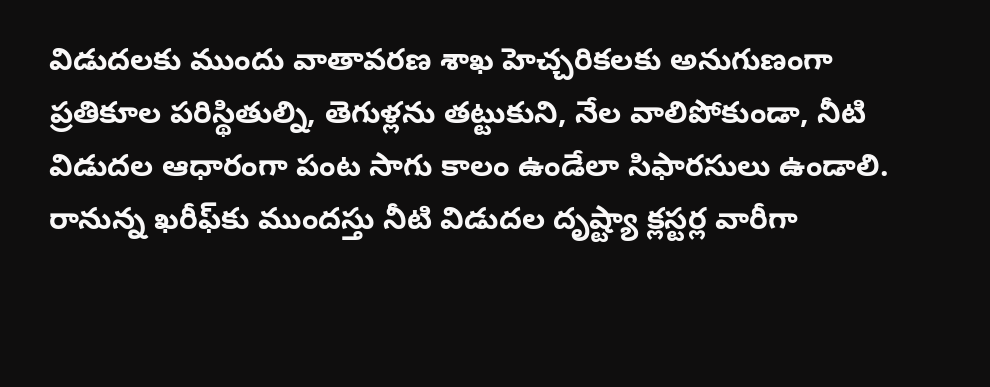విడుదలకు ముందు వాతావరణ శాఖ హెచ్చరికలకు అనుగుణంగా ప్రతికూల పరిస్థితుల్ని, తెగుళ్లను తట్టుకుని, నేల వాలిపోకుండా, నీటి విడుదల ఆధారంగా పంట సాగు కాలం ఉండేలా సిఫారసులు ఉండాలి. రానున్న ఖరీఫ్‌కు ముందస్తు నీటి విడుదల దృష్ట్యా క్లస్టర్ల వారీగా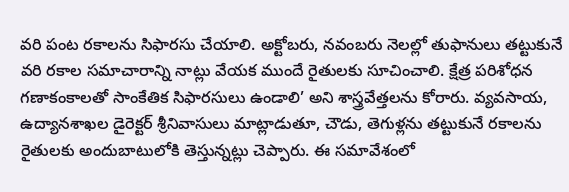వరి పంట రకాలను సిఫారసు చేయాలి. అక్టోబరు, నవంబరు నెలల్లో తుఫానులు తట్టుకునే వరి రకాల సమాచారాన్ని నాట్లు వేయక ముందే రైతులకు సూచించాలి. క్షేత్ర పరిశోధన గణాకంకాలతో సాంకేతిక సిఫారసులు ఉండాలి’ అని శాస్త్రవేత్తలను కోరారు. వ్యవసాయ, ఉద్యానశాఖల డైరెక్టర్‌ శ్రీనివాసులు మాట్లాడుతూ, చౌడు, తెగుళ్లను తట్టుకునే రకాలను రైతులకు అందుబాటులోకి తెస్తున్నట్లు చెప్పారు. ఈ సమావేశంలో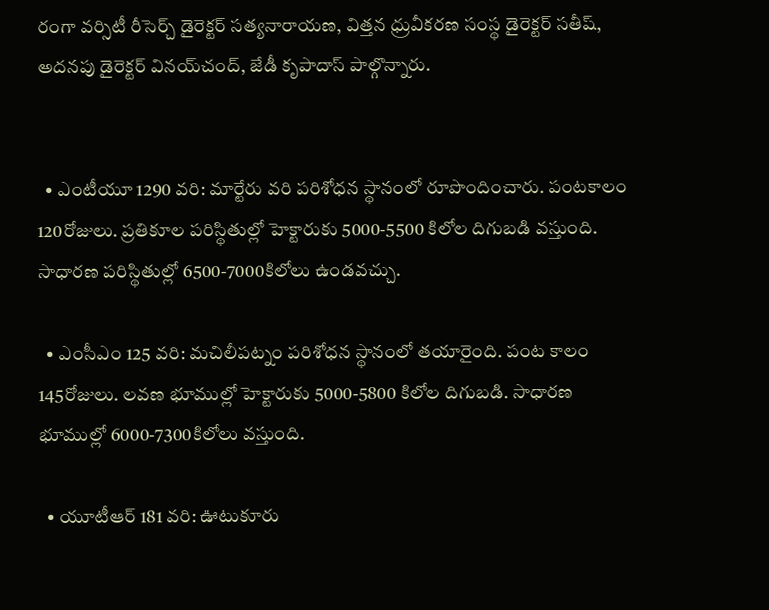రంగా వర్సిటీ రీసెర్చ్‌ డైరెక్టర్‌ సత్యనారాయణ, విత్తన ధ్రువీకరణ సంస్థ డైరెక్టర్‌ సతీష్‌, అదనపు డైరెక్టర్‌ వినయ్‌చంద్‌, జేడీ కృపాదాస్‌ పాల్గొన్నారు.


  • ఎంటీయూ 1290 వరి: మార్టేరు వరి పరిశోధన స్థానంలో రూపొందించారు. పంటకాలం 120రోజులు. ప్రతికూల పరిస్థితుల్లో హెక్టారుకు 5000-5500 కిలోల దిగుబడి వస్తుంది. సాధారణ పరిస్థితుల్లో 6500-7000కిలోలు ఉండవచ్చు.

  • ఎంసీఎం 125 వరి: మచిలీపట్నం పరిశోధన స్థానంలో తయారైంది. పంట కాలం 145రోజులు. లవణ భూముల్లో హెక్టారుకు 5000-5800 కిలోల దిగుబడి. సాధారణ భూముల్లో 6000-7300కిలోలు వస్తుంది.

  • యూటీఆర్‌ 181 వరి: ఊటుకూరు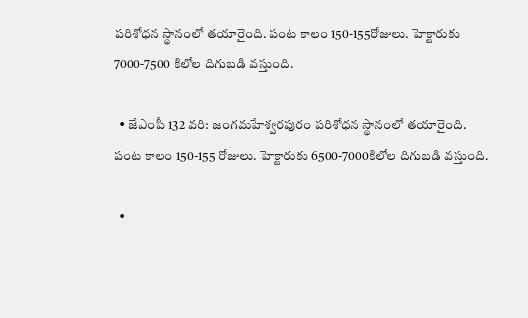పరిశోధన స్థానంలో తయారైంది. పంట కాలం 150-155రోజులు. హెక్టారుకు 7000-7500 కిలోల దిగుబడి వస్తుంది.

  • జేఎంపీ 132 వరి: జంగమహేశ్వరపురం పరిశోధన స్థానంలో తయారైంది. పంట కాలం 150-155 రోజులు. హెక్టారుకు 6500-7000కిలోల దిగుబడి వస్తుంది.

  •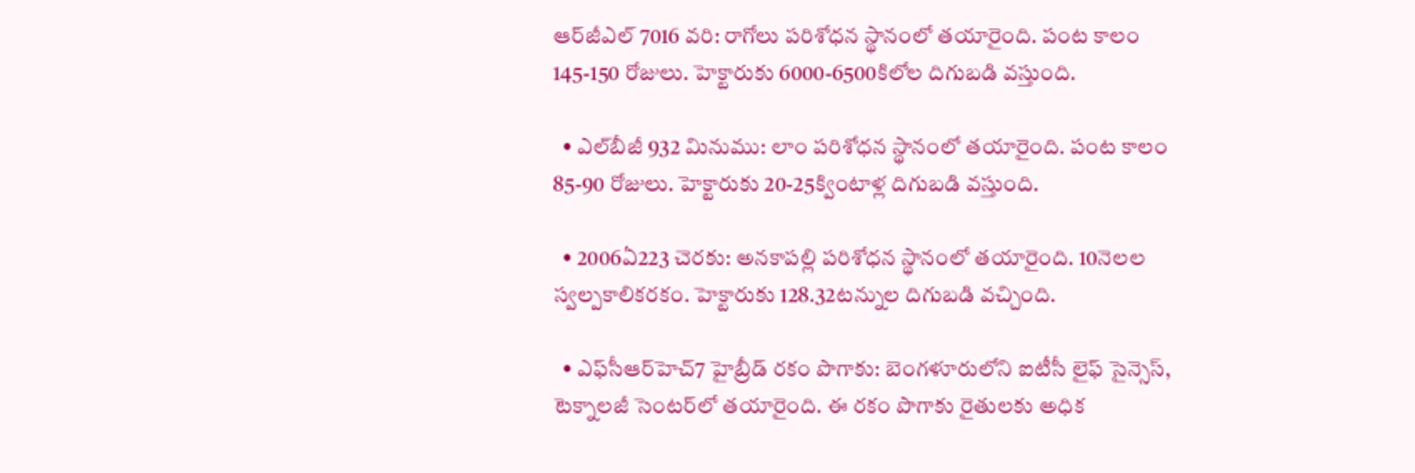ఆర్‌జీఎల్‌ 7016 వరి: రాగోలు పరిశోధన స్థానంలో తయారైంది. పంట కాలం 145-150 రోజులు. హెక్టారుకు 6000-6500కిలోల దిగుబడి వస్తుంది.

  • ఎల్‌బీజీ 932 మినుము: లాం పరిశోధన స్థానంలో తయారైంది. పంట కాలం 85-90 రోజులు. హెక్టారుకు 20-25క్వింటాళ్ల దిగుబడి వస్తుంది.

  • 2006ఏ223 చెరకు: అనకాపల్లి పరిశోధన స్థానంలో తయారైంది. 10నెలల స్వల్పకాలికరకం. హెక్టారుకు 128.32టన్నుల దిగుబడి వచ్చింది.

  • ఎఫ్‌సీఆర్‌హెచ్‌7 హైబ్రీడ్‌ రకం పొగాకు: బెంగళూరులోని ఐటీసీ లైఫ్‌ సైన్సెస్‌, టెక్నాలజీ సెంటర్‌లో తయారైంది. ఈ రకం పొగాకు రైతులకు అధిక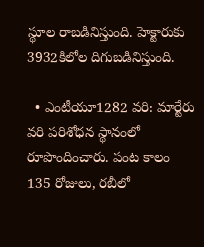స్థూల రాబడినిస్తుంది. హెక్టారుకు 3932కిలోల దిగుబడినిస్తుంది.

  • ఎంటీయూ1282 వరి: మార్టేరు వరి పరిశోధన స్థానంలో రూపొందించారు. పంట కాలం 135 రోజులు, రబీలో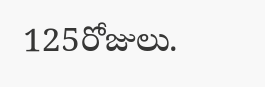125రోజులు.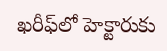ఖరీఫ్‌లో హెక్టారుకు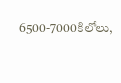6500-7000కిలోలు,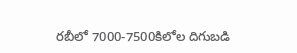రబీలో 7000-7500కిలోల దిగుబడి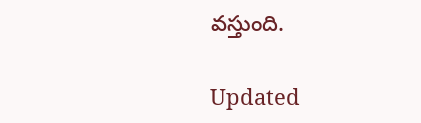వస్తుంది.

Updated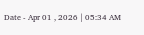Date - Apr 01 , 2026 | 05:34 AM